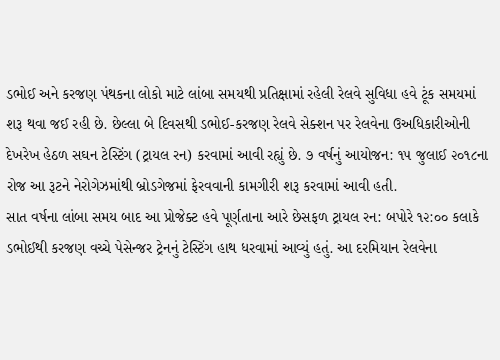ડભોઈ અને કરજણ પંથકના લોકો માટે લાંબા સમયથી પ્રતિક્ષામાં રહેલી રેલવે સુવિધા હવે ટૂંક સમયમાં શરૂ થવા જઈ રહી છે. છેલ્લા બે દિવસથી ડભોઈ-કરજણ રેલવે સેક્શન પર રેલવેના ઉઅધિકારીઓની દેખરેખ હેઠળ સઘન ટેસ્ટિંગ (ટ્રાયલ રન) કરવામાં આવી રહ્યું છે. ૭ વર્ષનું આયોજન: ૧૫ જુલાઈ ૨૦૧૮ના રોજ આ રૂટને નેરોગેઝમાંથી બ્રોડગેજમાં ફેરવવાની કામગીરી શરૂ કરવામાં આવી હતી.
સાત વર્ષના લાંબા સમય બાદ આ પ્રોજેક્ટ હવે પૂર્ણતાના આરે છેસફળ ટ્રાયલ રન: બપોરે ૧૨:૦૦ કલાકે ડભોઈથી કરજણ વચ્ચે પેસેન્જર ટ્રેનનું ટેસ્ટિંગ હાથ ધરવામાં આવ્યું હતું. આ દરમિયાન રેલવેના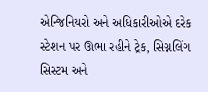એન્જિનિયરો અને અધિકારીઓએ દરેક સ્ટેશન પર ઊભા રહીને ટ્રેક, સિગ્નલિંગ સિસ્ટમ અને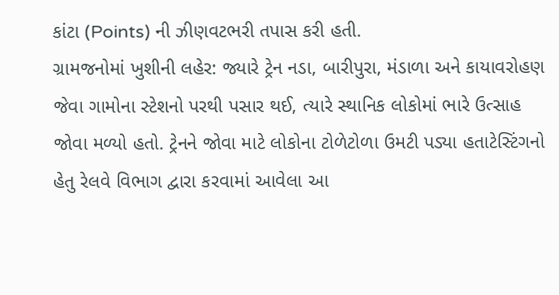કાંટા (Points) ની ઝીણવટભરી તપાસ કરી હતી.
ગ્રામજનોમાં ખુશીની લહેર: જ્યારે ટ્રેન નડા, બારીપુરા, મંડાળા અને કાયાવરોહણ જેવા ગામોના સ્ટેશનો પરથી પસાર થઈ, ત્યારે સ્થાનિક લોકોમાં ભારે ઉત્સાહ જોવા મળ્યો હતો. ટ્રેનને જોવા માટે લોકોના ટોળેટોળા ઉમટી પડ્યા હતાટેસ્ટિંગનો હેતુ રેલવે વિભાગ દ્વારા કરવામાં આવેલા આ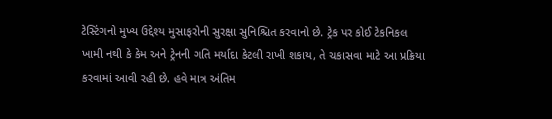ટેસ્ટિંગનો મુખ્ય ઉદ્દેશ્ય મુસાફરોની સુરક્ષા સુનિશ્ચિત કરવાનો છે. ટ્રેક પર કોઈ ટેકનિકલ ખામી નથી કે કેમ અને ટ્રેનની ગતિ મર્યાદા કેટલી રાખી શકાય, તે ચકાસવા માટે આ પ્રક્રિયા કરવામાં આવી રહી છે. હવે માત્ર અંતિમ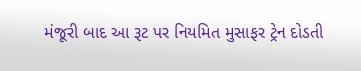મંજૂરી બાદ આ રૂટ પર નિયમિત મુસાફર ટ્રેન દોડતી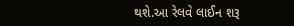થશે.આ રેલવે લાઈન શરૂ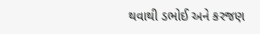થવાથી ડભોઈ અને કરજણ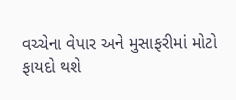વચ્ચેના વેપાર અને મુસાફરીમાં મોટો ફાયદો થશે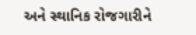અને સ્થાનિક રોજગારીને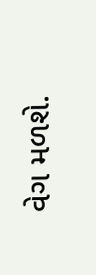વેગ મળશે.